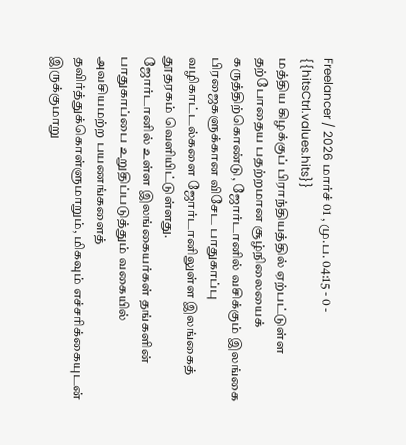Freelancer / 2026 மார்ச் 01 , மு.ப. 04:15 - 0 - {{hitsCtrl.values.hits}}
மத்திய கிழக்குப் பிராந்தியத்தில் ஏற்பட்டுள்ள தற்போதைய பதற்றமான சூழ்நிலையைக் கருத்திற்கொண்டு, ஜோர்டானில் வசிக்கும் இலங்கை பிரஜைகளுக்கான விசேட பாதுகாப்பு வழிகாட்டல்களை ஜோர்டானிலுள்ள இலங்கைத் தூதரகம் வெளியிட்டுள்ளது.
ஜோர்டானில் உள்ள இலங்கையர்கள் தங்களின் பாதுகாப்பை உறுதிப்படுத்தும் வகையில் அவசியமற்ற பயணங்களைத் தவிர்த்துக்கொள்ளுமாறும், மிகவும் எச்சரிக்கையுடன் இருக்குமாறு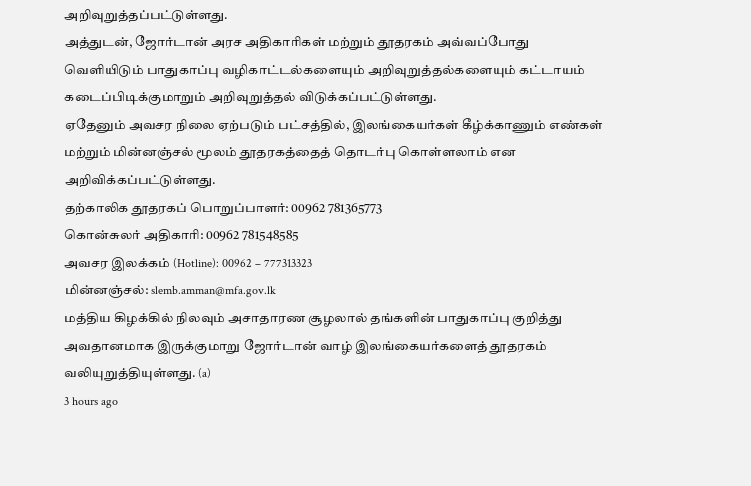அறிவுறுத்தப்பட்டுள்ளது.
அத்துடன், ஜோர்டான் அரச அதிகாரிகள் மற்றும் தூதரகம் அவ்வப்போது வெளியிடும் பாதுகாப்பு வழிகாட்டல்களையும் அறிவுறுத்தல்களையும் கட்டாயம் கடைப்பிடிக்குமாறும் அறிவுறுத்தல் விடுக்கப்பட்டுள்ளது.
ஏதேனும் அவசர நிலை ஏற்படும் பட்சத்தில், இலங்கையர்கள் கீழ்க்காணும் எண்கள் மற்றும் மின்னஞ்சல் மூலம் தூதரகத்தைத் தொடர்பு கொள்ளலாம் என அறிவிக்கப்பட்டுள்ளது.
தற்காலிக தூதரகப் பொறுப்பாளர்: 00962 781365773
கொன்சுலர் அதிகாரி: 00962 781548585
அவசர இலக்கம் (Hotline): 00962 – 777313323
மின்னஞ்சல்: slemb.amman@mfa.gov.lk
மத்திய கிழக்கில் நிலவும் அசாதாரண சூழலால் தங்களின் பாதுகாப்பு குறித்து அவதானமாக இருக்குமாறு ஜோர்டான் வாழ் இலங்கையர்களைத் தூதரகம் வலியுறுத்தியுள்ளது. (a)
3 hours ago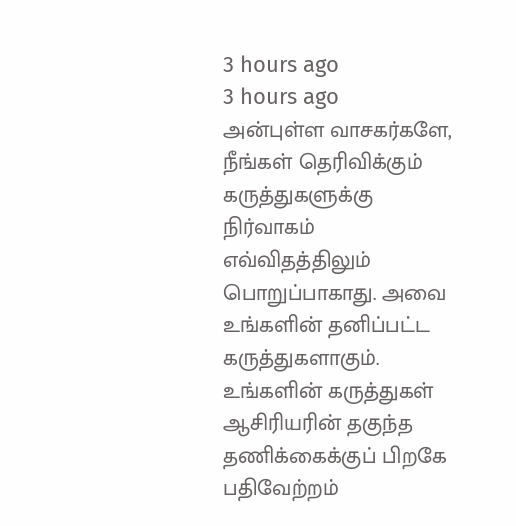3 hours ago
3 hours ago
அன்புள்ள வாசகர்களே,
நீங்கள் தெரிவிக்கும் கருத்துகளுக்கு நிர்வாகம் எவ்விதத்திலும் பொறுப்பாகாது. அவை உங்களின் தனிப்பட்ட கருத்துகளாகும். உங்களின் கருத்துகள் ஆசிரியரின் தகுந்த தணிக்கைக்குப் பிறகே பதிவேற்றம்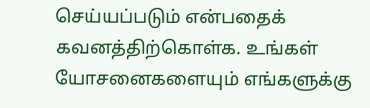செய்யப்படும் என்பதைக் கவனத்திற்கொள்க. உங்கள் யோசனைகளையும் எங்களுக்கு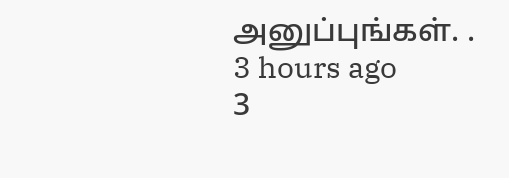அனுப்புங்கள். .
3 hours ago
3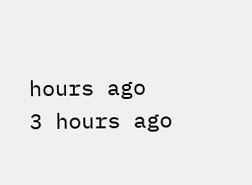hours ago
3 hours ago